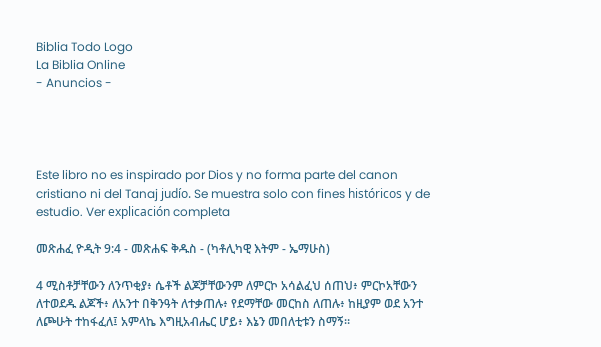Biblia Todo Logo
La Biblia Online
- Anuncios -




Este libro no es inspirado por Dios y no forma parte del canon cristiano ni del Tanaj judío. Se muestra solo con fines históricos y de estudio. Ver explicación completa

መጽሐፈ ዮዲት 9:4 - መጽሐፍ ቅዱስ - (ካቶሊካዊ እትም - ኤማሁስ)

4 ሚስቶቻቸውን ለንጥቂያ፥ ሴቶች ልጆቻቸውንም ለምርኮ አሳልፈህ ሰጠህ፥ ምርኮአቸውን ለተወደዱ ልጆች፥ ለአንተ በቅንዓት ለተቃጠሉ፥ የደማቸው መርከስ ለጠሉ፥ ከዚያም ወደ አንተ ለጮሁት ተከፋፈለ፤ አምላኬ እግዚአብሔር ሆይ፥ እኔን መበለቲቱን ስማኝ።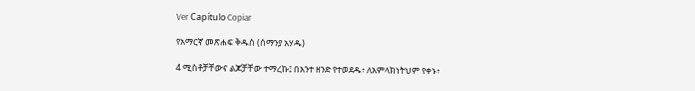Ver Capítulo Copiar

የአማርኛ መጽሐፍ ቅዱስ (ሰማንያ አሃዱ)

4 ሚስቶቻቸውና ልጆቻቸው ተማረኩ፤ በአንተ ዘንድ የተወደዱ፥ ለአምላክነትህም የቀኑ፥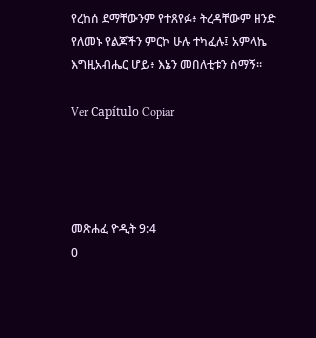የረከሰ ደማቸውንም የተጸየፉ፥ ትረዳቸውም ዘንድ የለመኑ የልጆችን ምርኮ ሁሉ ተካፈሉ፤ አምላኬ እግዚአብሔር ሆይ፥ እኔን መበለቲቱን ስማኝ።

Ver Capítulo Copiar




መጽሐፈ ዮዲት 9:4
0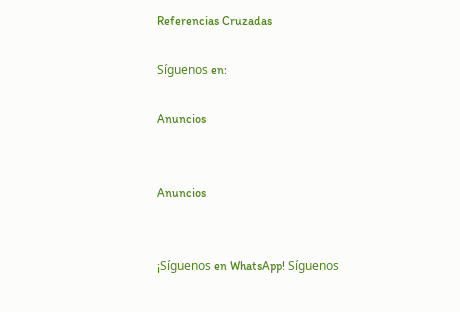Referencias Cruzadas

Síguenos en:

Anuncios


Anuncios


¡Síguenos en WhatsApp! Síguenos